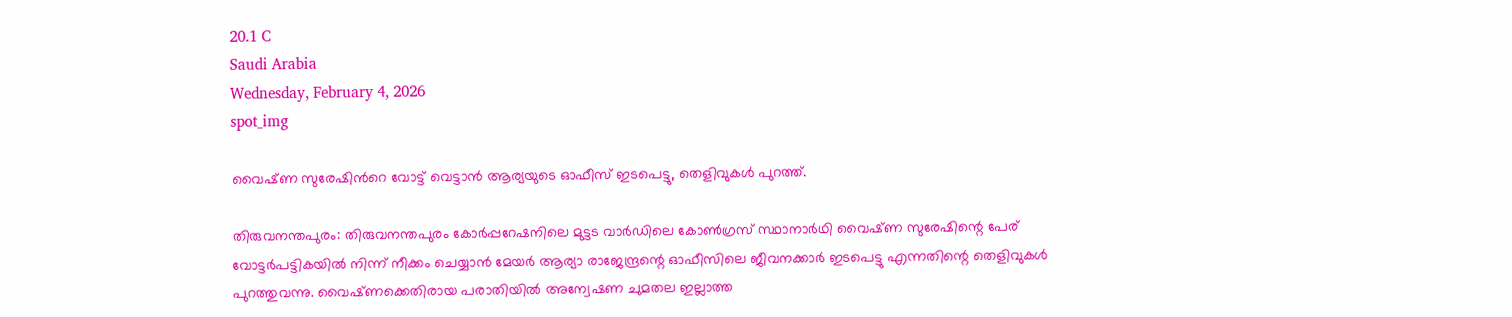20.1 C
Saudi Arabia
Wednesday, February 4, 2026
spot_img

വൈഷ്‌ണ സുരേഷിൻറെ വോട്ട് വെട്ടാൻ ആര്യയുടെ ഓഫീസ് ഇടപെട്ടു, തെളിവുകൾ പുറത്ത്.

തിരുവനന്തപുരം: തിരുവനന്തപുരം കോർപ്പറേഷനിലെ മുട്ടട വാർഡിലെ കോൺഗ്രസ് സ്ഥാനാർഥി വൈഷ്‌ണ സുരേഷിന്റെ പേര് വോട്ടർപട്ടികയിൽ നിന്ന് നീക്കം ചെയ്യാൻ മേയർ ആര്യാ രാജേന്ദ്രന്റെ ഓഫീസിലെ ജീവനക്കാർ ഇടപെട്ടു എന്നതിന്റെ തെളിവുകൾ പുറത്തുവന്നു. വൈഷ്‌ണക്കെതിരായ പരാതിയിൽ അന്വേഷണ ചുമതല ഇല്ലാത്ത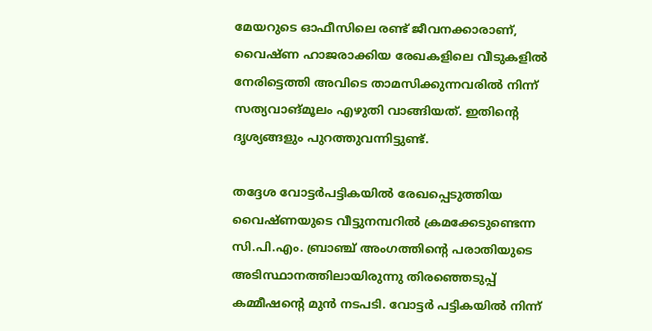മേയറുടെ ഓഫീസിലെ രണ്ട് ജീവനക്കാരാണ്, വൈഷ്‌ണ ഹാജരാക്കിയ രേഖകളിലെ വീടുകളിൽ നേരിട്ടെത്തി അവിടെ താമസിക്കുന്നവരിൽ നിന്ന് സത്യവാങ്മൂലം എഴുതി വാങ്ങിയത്. ഇതിന്റെ ദൃശ്യങ്ങളും പുറത്തുവന്നിട്ടുണ്ട്.

തദ്ദേശ വോട്ടർപട്ടികയിൽ രേഖപ്പെടുത്തിയ വൈഷ്‌ണയുടെ വീട്ടുനമ്പറിൽ ക്രമക്കേടുണ്ടെന്ന സി.പി.എം. ബ്രാഞ്ച് അംഗത്തിന്റെ പരാതിയുടെ അടിസ്ഥാനത്തിലായിരുന്നു തിരഞ്ഞെടുപ്പ് കമ്മീഷന്റെ മുൻ നടപടി. വോട്ടർ പട്ടികയിൽ നിന്ന്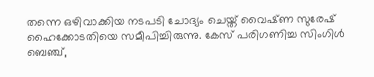തന്നെ ഒഴിവാക്കിയ നടപടി ചോദ്യം ചെയ്ത് വൈഷ്‌ണ സുരേഷ് ഹൈക്കോടതിയെ സമീപിച്ചിരുന്നു. കേസ് പരിഗണിച്ച സിംഗിൾ ബെഞ്ച്,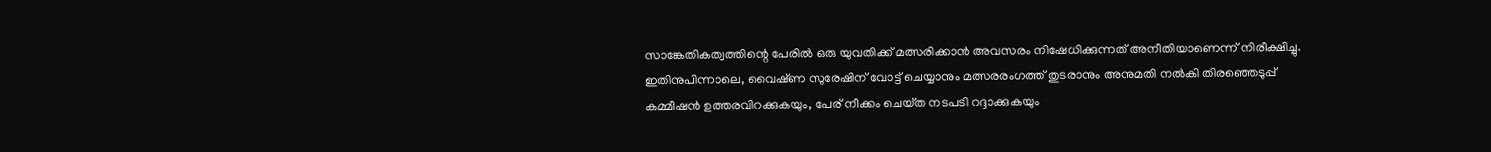സാങ്കേതികത്വത്തിന്റെ പേരിൽ ഒരു യുവതിക്ക് മത്സരിക്കാൻ അവസരം നിഷേധിക്കുന്നത് അനീതിയാണെന്ന് നിരീക്ഷിച്ചു. ഇതിനുപിന്നാലെ, വൈഷ്‌ണ സുരേഷിന് വോട്ട് ചെയ്യാനും മത്സരരംഗത്ത് തുടരാനും അനുമതി നൽകി തിരഞ്ഞെടുപ്പ് കമ്മീഷൻ ഉത്തരവിറക്കുകയും, പേര് നീക്കം ചെയ്‌ത നടപടി റദ്ദാക്കുകയും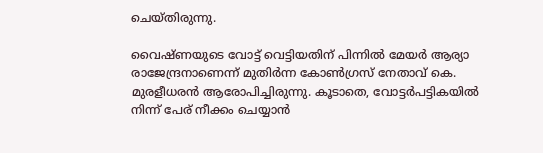ചെയ്തിരുന്നു.

വൈഷ്‌ണയുടെ വോട്ട് വെട്ടിയതിന് പിന്നിൽ മേയർ ആര്യാ രാജേന്ദ്രനാണെന്ന് മുതിർന്ന കോൺഗ്രസ് നേതാവ് കെ. മുരളീധരൻ ആരോപിച്ചിരുന്നു. കൂടാതെ, വോട്ടർപട്ടികയിൽ നിന്ന് പേര് നീക്കം ചെയ്യാൻ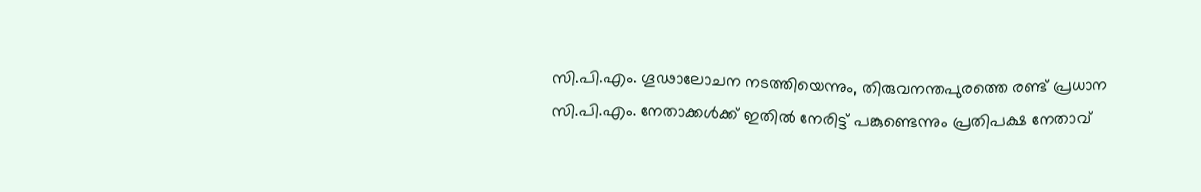സി.പി.എം. ഗൂഢാലോചന നടത്തിയെന്നും, തിരുവനന്തപുരത്തെ രണ്ട് പ്രധാന സി.പി.എം. നേതാക്കൾക്ക് ഇതിൽ നേരിട്ട് പങ്കുണ്ടെന്നും പ്രതിപക്ഷ നേതാവ്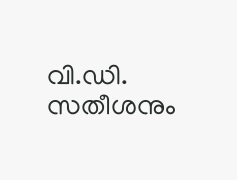വി.ഡി. സതീശനും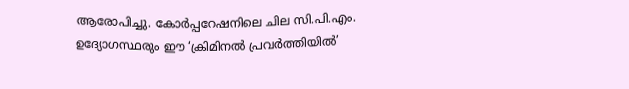ആരോപിച്ചു. കോർപ്പറേഷനിലെ ചില സി.പി.എം. ഉദ്യോഗസ്ഥരും ഈ ‘ക്രിമിനൽ പ്രവർത്തിയിൽ’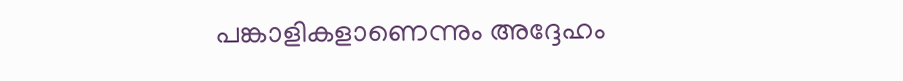പങ്കാളികളാണെന്നും അദ്ദേഹം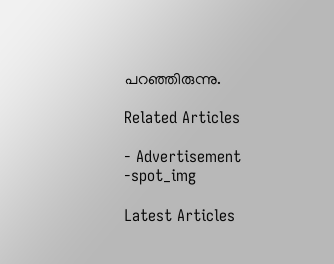പറഞ്ഞിരുന്നു.

Related Articles

- Advertisement -spot_img

Latest Articles